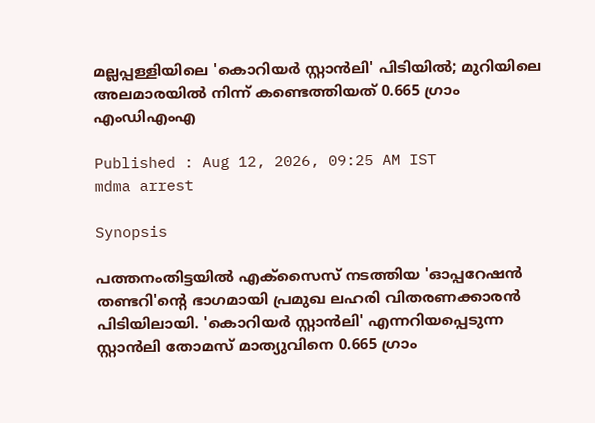മല്ലപ്പള്ളിയിലെ 'കൊറിയർ സ്റ്റാൻലി' പിടിയിൽ; മുറിയിലെ അലമാരയിൽ നിന്ന് കണ്ടെത്തിയത് 0.665 ഗ്രാം എംഡിഎംഎ

Published : Aug 12, 2026, 09:25 AM IST
mdma arrest

Synopsis

പത്തനംതിട്ടയിൽ എക്സൈസ് നടത്തിയ 'ഓപ്പറേഷൻ തണ്ടറി'ന്‍റെ ഭാഗമായി പ്രമുഖ ലഹരി വിതരണക്കാരൻ പിടിയിലായി. 'കൊറിയർ സ്റ്റാൻലി' എന്നറിയപ്പെടുന്ന സ്റ്റാൻലി തോമസ് മാത്യുവിനെ 0.665 ഗ്രാം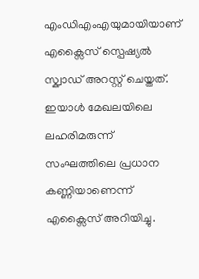എംഡിഎംഎയുമായിയാണ് എക്സൈസ് സ്പെഷ്യൽ സ്ക്വാഡ് അറസ്റ്റ് ചെയ്തത്. ഇയാൾ മേഖലയിലെ ലഹരിമരുന്ന് സംഘത്തിലെ പ്രധാന കണ്ണിയാണെന്ന് എക്സൈസ് അറിയിച്ചു.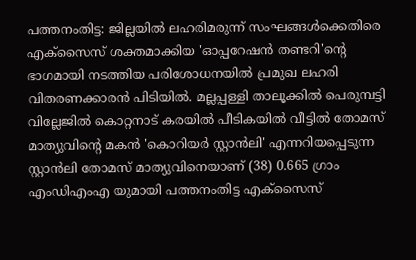പത്തനംതിട്ട: ജില്ലയിൽ ലഹരിമരുന്ന് സംഘങ്ങൾക്കെതിരെ എക്സൈസ് ശക്തമാക്കിയ 'ഓപ്പറേഷൻ തണ്ടറി'ന്‍റെ ഭാഗമായി നടത്തിയ പരിശോധനയിൽ പ്രമുഖ ലഹരി വിതരണക്കാരൻ പിടിയിൽ. മല്ലപ്പള്ളി താലൂക്കിൽ പെരുമ്പട്ടി വില്ലേജിൽ കൊറ്റനാട് കരയിൽ പീടികയിൽ വീട്ടിൽ തോമസ് മാത്യുവിന്‍റെ മകൻ 'കൊറിയർ സ്റ്റാൻലി' എന്നറിയപ്പെടുന്ന സ്റ്റാൻലി തോമസ് മാത്യുവിനെയാണ് (38) 0.665 ഗ്രാം എംഡിഎംഎ യുമായി പത്തനംതിട്ട എക്സൈസ്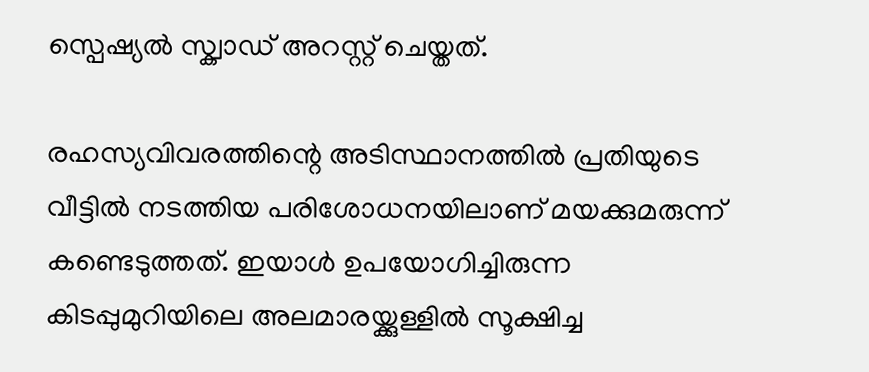സ്പെഷ്യൽ സ്ക്വാഡ് അറസ്റ്റ് ചെയ്തത്.

രഹസ്യവിവരത്തിന്റെ അടിസ്ഥാനത്തിൽ പ്രതിയുടെ വീട്ടിൽ നടത്തിയ പരിശോധനയിലാണ് മയക്കുമരുന്ന് കണ്ടെടുത്തത്. ഇയാൾ ഉപയോഗിച്ചിരുന്ന കിടപ്പുമുറിയിലെ അലമാരയ്ക്കുള്ളിൽ സൂക്ഷിച്ച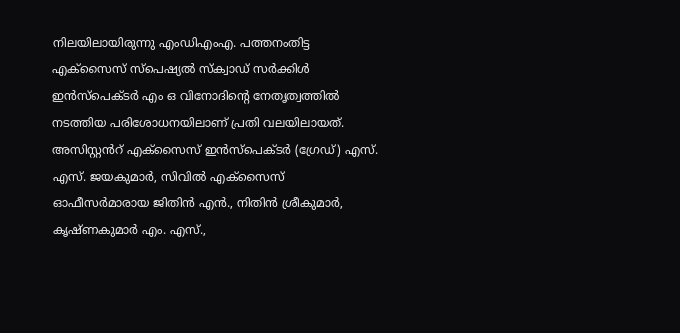നിലയിലായിരുന്നു എംഡിഎംഎ. പത്തനംതിട്ട എക്സൈസ് സ്പെഷ്യൽ സ്ക്വാഡ് സർക്കിൾ ഇൻസ്പെക്ടർ എം ഒ വിനോദിന്റെ നേതൃത്വത്തിൽ നടത്തിയ പരിശോധനയിലാണ് പ്രതി വലയിലായത്. അസിസ്റ്റൻറ് എക്സൈസ് ഇൻസ്പെക്ടർ (ഗ്രേഡ്) എസ്. എസ്. ജയകുമാർ, സിവിൽ എക്സൈസ് ഓഫീസർമാരായ ജിതിൻ എൻ., നിതിൻ ശ്രീകുമാർ, കൃഷ്ണകുമാർ എം. എസ്.,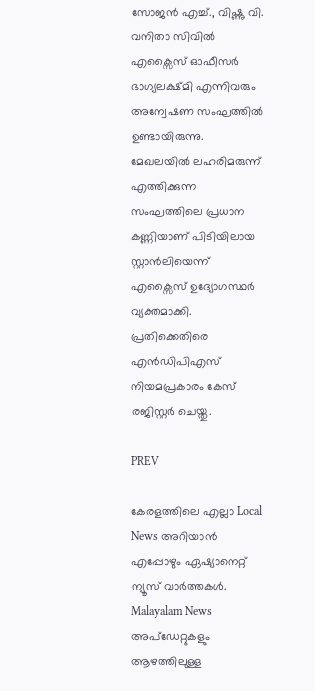സോജൻ എച്ച്., വിഷ്ണു വി. വനിതാ സിവിൽ എക്സൈസ് ഓഫീസർ ഭാഗ്യലക്ഷ്മി എന്നിവരും അന്വേഷണ സംഘത്തിൽ ഉണ്ടായിരുന്നു. മേഖലയിൽ ലഹരിമരുന്ന് എത്തിക്കുന്ന സംഘത്തിലെ പ്രധാന കണ്ണിയാണ് പിടിയിലായ സ്റ്റാൻലിയെന്ന് എക്സൈസ് ഉദ്യോഗസ്ഥർ വ്യക്തമാക്കി. പ്രതിക്കെതിരെ എൻഡിപിഎസ് നിയമപ്രകാരം കേസ് രജിസ്റ്റർ ചെയ്തു.

PREV

കേരളത്തിലെ എല്ലാ Local News അറിയാൻ എപ്പോഴും ഏഷ്യാനെറ്റ് ന്യൂസ് വാർത്തകൾ. Malayalam News  അപ്‌ഡേറ്റുകളും ആഴത്തിലുള്ള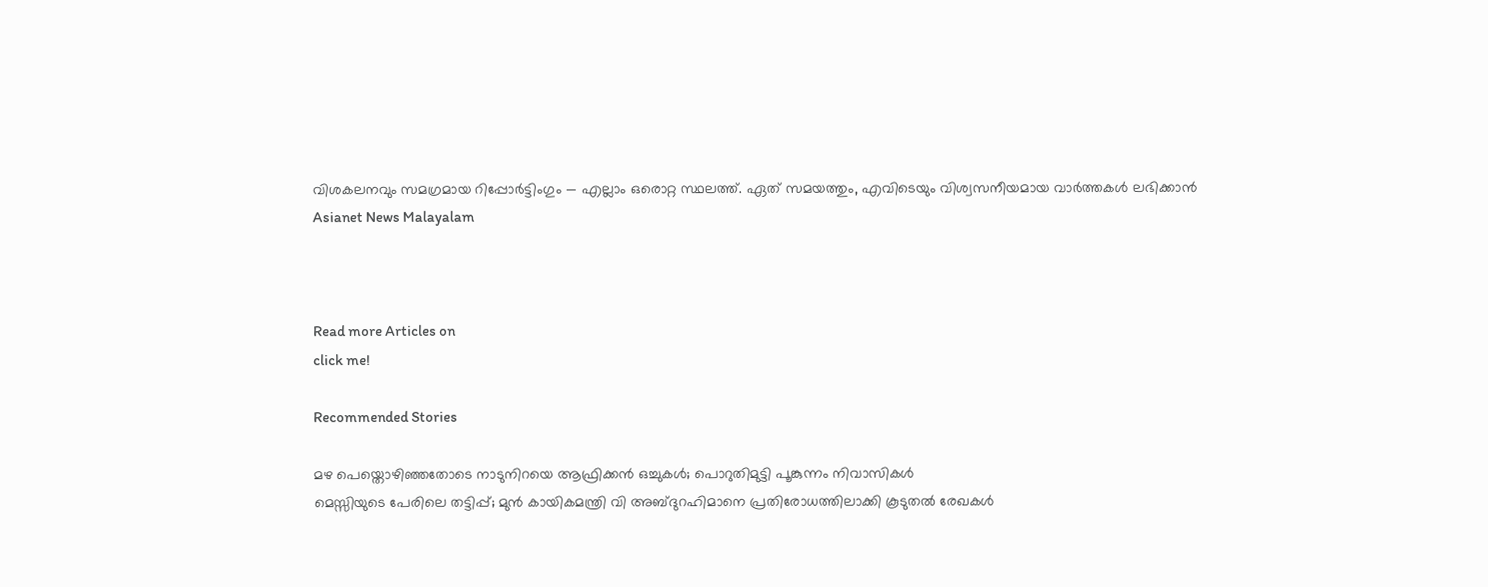വിശകലനവും സമഗ്രമായ റിപ്പോർട്ടിംഗും — എല്ലാം ഒരൊറ്റ സ്ഥലത്ത്. ഏത് സമയത്തും, എവിടെയും വിശ്വസനീയമായ വാർത്തകൾ ലഭിക്കാൻ Asianet News Malayalam



Read more Articles on
click me!

Recommended Stories

മഴ പെയ്തൊഴിഞ്ഞതോടെ നാടുനിറയെ ആഫ്രിക്കൻ ഒച്ചുകൾ; പൊറുതിമുട്ടി പൂങ്കുന്നം നിവാസികൾ
മെസ്സിയുടെ പേരിലെ തട്ടിപ്പ്; മുൻ കായികമന്ത്രി വി അബ്ദുറഹിമാനെ പ്രതിരോധത്തിലാക്കി കൂടുതൽ രേഖകൾ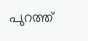പുറത്ത്